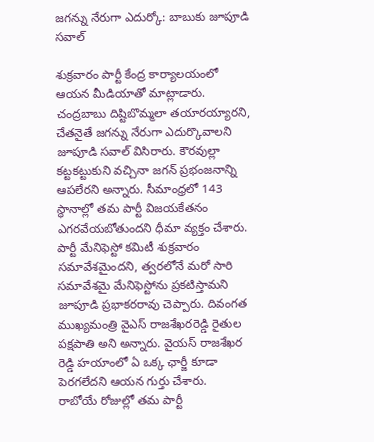జగన్ను నేరుగా ఎదుర్కో: బాబుకు జూపూడి సవాల్

శుక్రవారం పార్టీ కేంద్ర కార్యాలయంలో ఆయన మీడియాతో మాట్లాడారు. చంద్రబాబు దిష్టిబొమ్మలా తయారయ్యారని, చేతనైతే జగన్ను నేరుగా ఎదుర్కొవాలని జూపూడి సవాల్ విసిరారు. కౌరవుల్లా కట్టకట్టుకుని వచ్చినా జగన్ ప్రభంజనాన్ని ఆపలేరని అన్నారు. సీమాంధ్రలో 143 స్థానాల్లో తమ పార్టీ విజయకేతనం ఎగరవేయబోతుందని ధీమా వ్యక్తం చేశారు.
పార్టీ మేనిఫెస్టో కమిటీ శుక్రవారం సమావేశమైందని, త్వరలోనే మరో సారి సమావేశమై మేనిఫెస్టోను ప్రకటిస్తామని జూపూడి ప్రభాకరరావు చెప్పారు. దివంగత ముఖ్యమంత్రి వైఎస్ రాజశేఖరరెడ్డి రైతుల పక్షపాతి అని అన్నారు. వైయస్ రాజశేఖర రెడ్డి హయాంలో ఏ ఒక్క ఛార్జీ కూడా పెరగలేదని ఆయన గుర్తు చేశారు.
రాబోయే రోజుల్లో తమ పార్టీ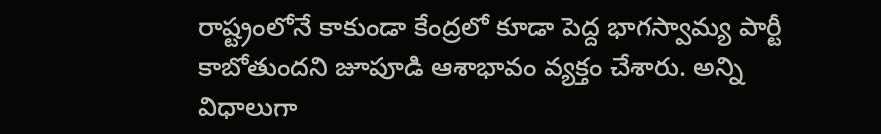రాష్ట్రంలోనే కాకుండా కేంద్రలో కూడా పెద్ద భాగస్వామ్య పార్టీ కాబోతుందని జూపూడి ఆశాభావం వ్యక్తం చేశారు. అన్ని విధాలుగా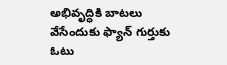అభివృద్ధికి బాటలు వేసేందుకు ఫ్యాన్ గుర్తుకు ఓటు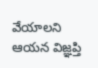వేయాలని ఆయన విజ్ఞప్తి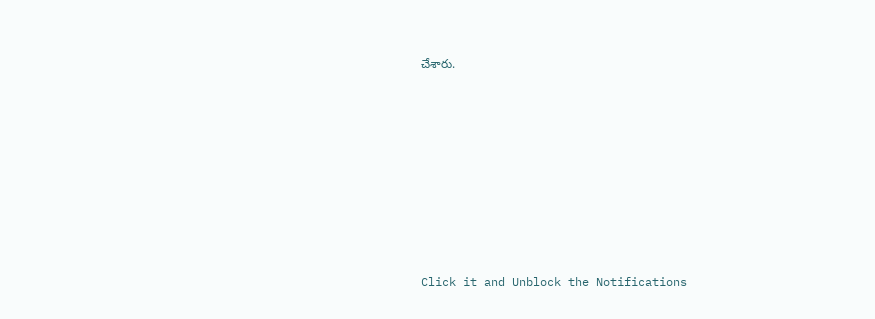చేశారు.












Click it and Unblock the Notifications